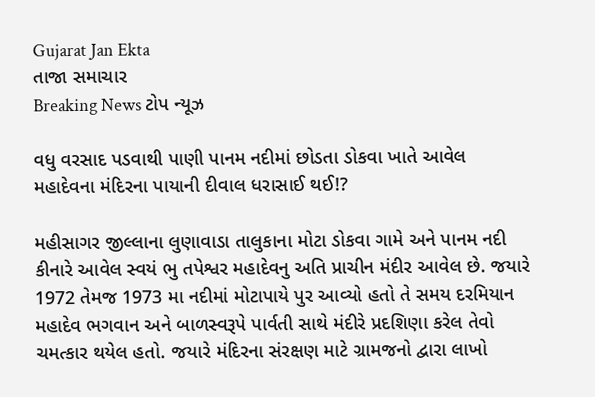Gujarat Jan Ekta
તાજા સમાચાર
Breaking News ટોપ ન્યૂઝ

વધુ વરસાદ પડવાથી પાણી પાનમ નદીમાં છોડતા ડોકવા ખાતે આવેલ મહાદેવના મંદિરના પાયાની દીવાલ ધરાસાઈ થઈ!?

મહીસાગર જીલ્લાના લુણાવાડા તાલુકાના મોટા ડોકવા ગામે અને પાનમ નદી કીનારે આવેલ સ્વયં ભુ તપેશ્વર મહાદેવનુ અતિ પ્રાચીન મંદીર આવેલ છે. જયારે 1972 તેમજ 1973 મા નદીમાં મોટાપાયે પુર આવ્યો હતો તે સમય દરમિયાન મહાદેવ ભગવાન અને બાળસ્વરૂપે પાર્વતી સાથે મંદીરે પ્રદશિણા કરેલ તેવો ચમત્કાર થયેલ હતો. જયારે મંદિરના સંરક્ષણ માટે ગ્રામજનો દ્વારા લાખો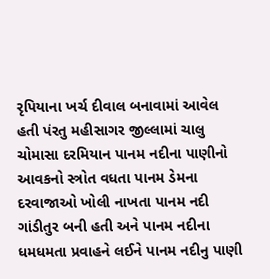રૃપિયાના ખર્ચ દીવાલ બનાવામાં આવેલ હતી પંરતુ મહીસાગર જીલ્લામાં ચાલુ ચોમાસા દરમિયાન પાનમ નદીના પાણીનો આવકનો સ્ત્રોત વધતા પાનમ ડેમના દરવાજાઓ ખોલી નાખતા પાનમ નદી ગાંડીતુર બની હતી અને પાનમ નદીના ધમધમતા પ્રવાહને લઈને પાનમ નદીનુ પાણી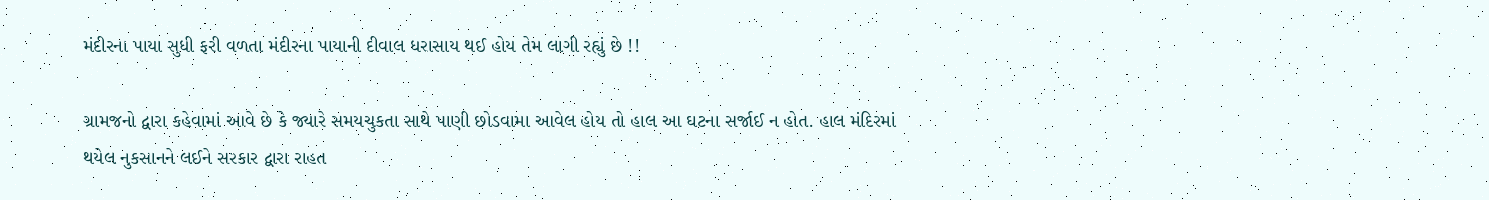મંદીરના પાયા સુધી ફરી વળતા મંદીરના પાયાની દીવાલ ધરાસાય થઈ હોય તેમ લાગી રહ્યું છે !!

ગ્રામજનો દ્વારા કહેવામાં આવે છે કે જ્યારે સમયચુકતા સાથે પાણી છોડવામા આવેલ હોય તો હાલ આ ઘટના સર્જાઈ ન હોત. હાલ મંદિરમાં થયેલ નુકસાનને લઈને સરકાર દ્વારા રાહત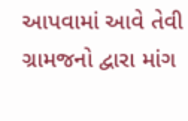આપવામાં આવે તેવી ગ્રામજનો દ્વારા માંગ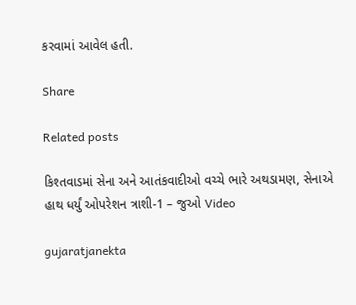કરવામાં આવેલ હતી.

Share

Related posts

કિશ્તવાડમાં સેના અને આતંકવાદીઓ વચ્ચે ભારે અથડામણ, સેનાએ હાથ ધર્યું ઓપરેશન ત્રાશી-1 – જુઓ Video

gujaratjanekta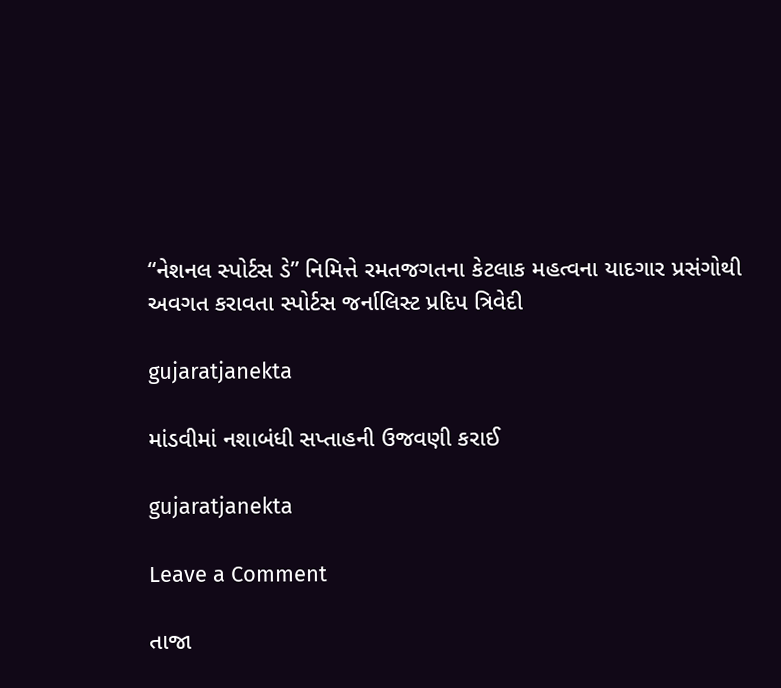“નેશનલ સ્પોર્ટસ ડે” નિમિત્તે રમતજગતના કેટલાક મહત્વના યાદગાર પ્રસંગોથી અવગત કરાવતા સ્પોર્ટસ જર્નાલિસ્ટ પ્રદિપ ત્રિવેદી

gujaratjanekta

માંડવીમાં નશાબંધી સપ્તાહની ઉજવણી કરાઈ

gujaratjanekta

Leave a Comment

તાજા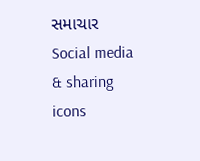સમાચાર
Social media & sharing icons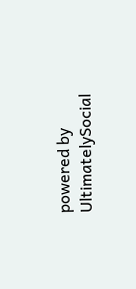powered by UltimatelySocial